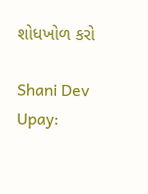શોધખોળ કરો

Shani Dev Upay: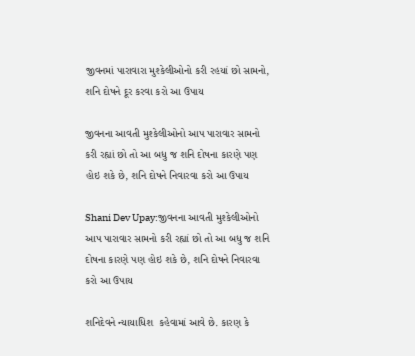જીવનમાં પારાવારા મુશ્કેલીઓનો કરી રહયાં છો સામનો, શનિ દોષને દૂર કરવા કરો આ ઉપાય

જીવનના આવતી મુશ્કેલીઓનો આપ પારાવાર સામનો કરી રહ્યાં છો તો આ બધુ જ શનિ દોષના કારણે પણ હોઇ શકે છે, શનિ દોષને નિવારવા કરો આ ઉપાય

Shani Dev Upay:જીવનના આવતી મુશ્કેલીઓનો આપ પારાવાર સામનો કરી રહ્યાં છો તો આ બધુ જ શનિ દોષના કારણે પણ હોઇ શકે છે, શનિ દોષને નિવારવા કરો આ ઉપાય

શનિદેવને ન્યાયાધિશ  કહેવામાં આવે છે. કારણ કે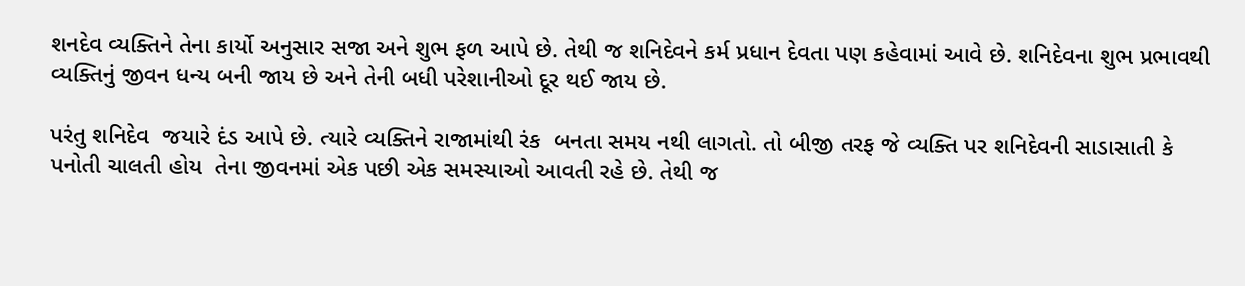શનદેવ વ્યક્તિને તેના કાર્યો અનુસાર સજા અને શુભ ફળ આપે છે. તેથી જ શનિદેવને કર્મ પ્રધાન દેવતા પણ કહેવામાં આવે છે. શનિદેવના શુભ પ્રભાવથી વ્યક્તિનું જીવન ધન્ય બની જાય છે અને તેની બધી પરેશાનીઓ દૂર થઈ જાય છે.

પરંતુ શનિદેવ  જયારે દંડ આપે છે. ત્યારે વ્યક્તિને રાજામાંથી રંક  બનતા સમય નથી લાગતો. તો બીજી તરફ જે વ્યક્તિ પર શનિદેવની સાડાસાતી કે પનોતી ચાલતી હોય  તેના જીવનમાં એક પછી એક સમસ્યાઓ આવતી રહે છે. તેથી જ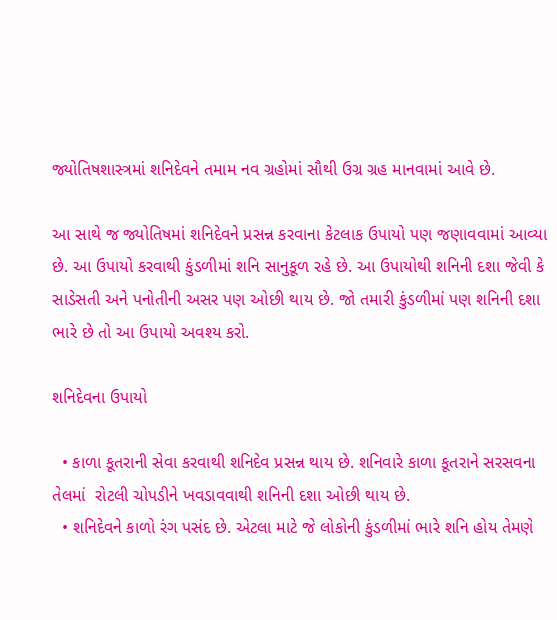જ્યોતિષશાસ્ત્રમાં શનિદેવને તમામ નવ ગ્રહોમાં સૌથી ઉગ્ર ગ્રહ માનવામાં આવે છે.

આ સાથે જ જ્યોતિષમાં શનિદેવને પ્રસન્ન કરવાના કેટલાક ઉપાયો પણ જણાવવામાં આવ્યા છે. આ ઉપાયો કરવાથી કુંડળીમાં શનિ સાનુકૂળ રહે છે. આ ઉપાયોથી શનિની દશા જેવી કે સાડેસતી અને પનોતીની અસર પણ ઓછી થાય છે. જો તમારી કુંડળીમાં પણ શનિની દશા ભારે છે તો આ ઉપાયો અવશ્ય કરો.

શનિદેવના ઉપાયો

  • કાળા કૂતરાની સેવા કરવાથી શનિદેવ પ્રસન્ન થાય છે. શનિવારે કાળા કૂતરાને સરસવના તેલમાં  રોટલી ચોપડીને ખવડાવવાથી શનિની દશા ઓછી થાય છે.
  • શનિદેવને કાળો રંગ પસંદ છે. એટલા માટે જે લોકોની કુંડળીમાં ભારે શનિ હોય તેમણે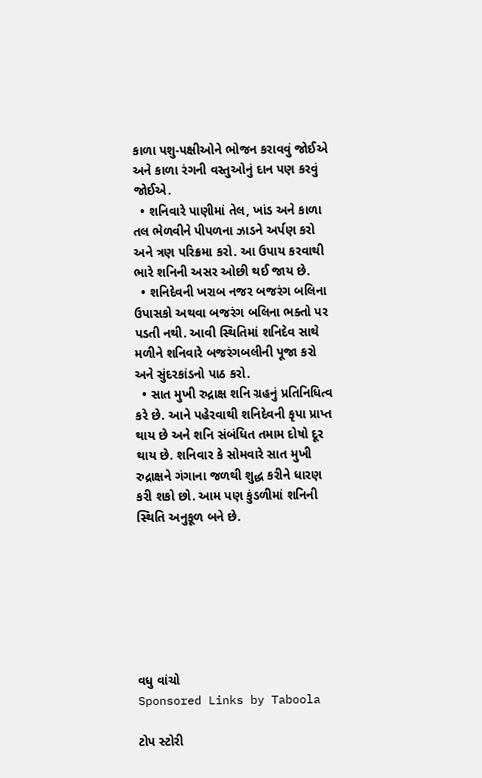કાળા પશુ-પક્ષીઓને ભોજન કરાવવું જોઈએ અને કાળા રંગની વસ્તુઓનું દાન પણ કરવું જોઈએ.
  • શનિવારે પાણીમાં તેલ, ખાંડ અને કાળા તલ ભેળવીને પીપળના ઝાડને અર્પણ કરો અને ત્રણ પરિક્રમા કરો. આ ઉપાય કરવાથી ભારે શનિની અસર ઓછી થઈ જાય છે.
  • શનિદેવની ખરાબ નજર બજરંગ બલિના ઉપાસકો અથવા બજરંગ બલિના ભક્તો પર પડતી નથી. આવી સ્થિતિમાં શનિદેવ સાથે મળીને શનિવારે બજરંગબલીની પૂજા કરો અને સુંદરકાંડનો પાઠ કરો.
  • સાત મુખી રુદ્રાક્ષ શનિ ગ્રહનું પ્રતિનિધિત્વ કરે છે. આને પહેરવાથી શનિદેવની કૃપા પ્રાપ્ત થાય છે અને શનિ સંબંધિત તમામ દોષો દૂર થાય છે. શનિવાર કે સોમવારે સાત મુખી રુદ્રાક્ષને ગંગાના જળથી શુદ્ધ કરીને ધારણ કરી શકો છો. આમ પણ કુંડળીમાં શનિની સ્થિતિ અનુકૂળ બને છે.







વધુ વાંચો
Sponsored Links by Taboola

ટોપ સ્ટોરી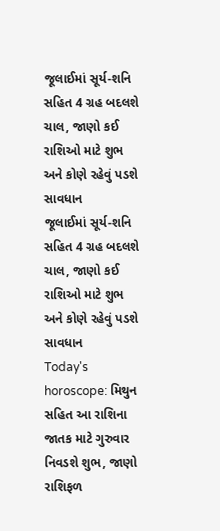જૂલાઈમાં સૂર્ય-શનિ સહિત 4 ગ્રહ બદલશે ચાલ, જાણો કઈ રાશિઓ માટે શુભ અને કોણે રહેવું પડશે સાવધાન
જૂલાઈમાં સૂર્ય-શનિ સહિત 4 ગ્રહ બદલશે ચાલ, જાણો કઈ રાશિઓ માટે શુભ અને કોણે રહેવું પડશે સાવધાન
Today's horoscope: મિથુન સહિત આ રાશિના જાતક માટે ગુરુવાર નિવડશે શુભ, જાણો રાશિફળ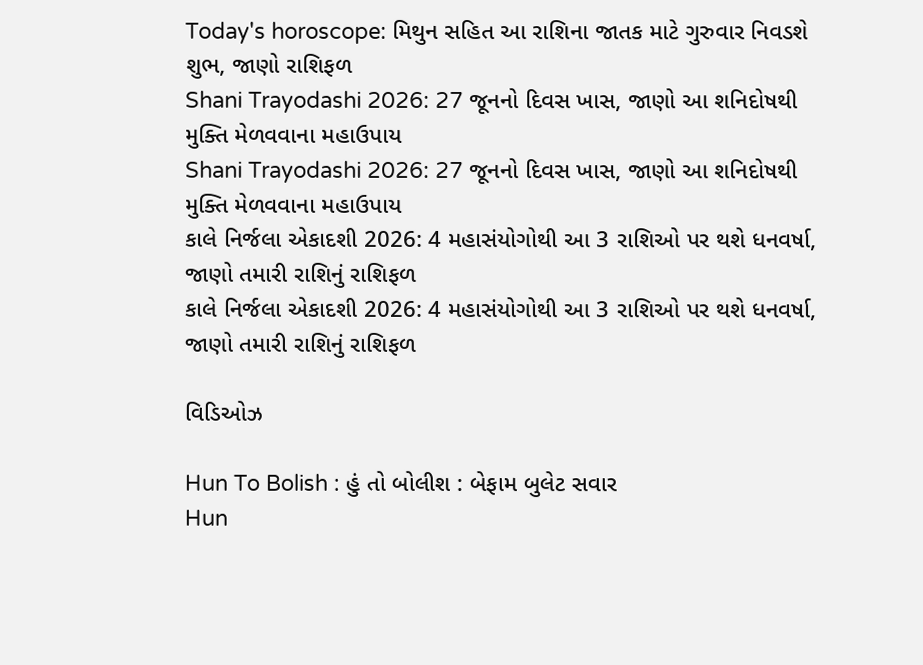Today's horoscope: મિથુન સહિત આ રાશિના જાતક માટે ગુરુવાર નિવડશે શુભ, જાણો રાશિફળ
Shani Trayodashi 2026: 27 જૂનનો દિવસ ખાસ, જાણો આ શનિદોષથી મુક્તિ મેળવવાના મહાઉપાય
Shani Trayodashi 2026: 27 જૂનનો દિવસ ખાસ, જાણો આ શનિદોષથી મુક્તિ મેળવવાના મહાઉપાય
કાલે નિર્જલા એકાદશી 2026: 4 મહાસંયોગોથી આ 3 રાશિઓ પર થશે ધનવર્ષા, જાણો તમારી રાશિનું રાશિફળ
કાલે નિર્જલા એકાદશી 2026: 4 મહાસંયોગોથી આ 3 રાશિઓ પર થશે ધનવર્ષા, જાણો તમારી રાશિનું રાશિફળ

વિડિઓઝ

Hun To Bolish : હું તો બોલીશ : બેફામ બુલેટ સવાર
Hun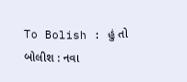To Bolish : હું તો બોલીશ : નવા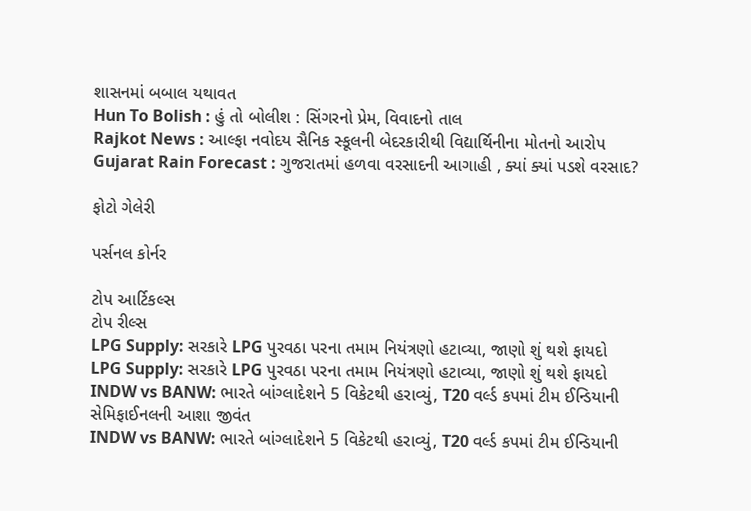શાસનમાં બબાલ યથાવત
Hun To Bolish : હું તો બોલીશ : સિંગરનો પ્રેમ, વિવાદનો તાલ
Rajkot News : આલ્ફા નવોદય સૈનિક સ્કૂલની બેદરકારીથી વિદ્યાર્થિનીના મોતનો આરોપ
Gujarat Rain Forecast : ગુજરાતમાં હળવા વરસાદની આગાહી , ક્યાં ક્યાં પડશે વરસાદ?

ફોટો ગેલેરી

પર્સનલ કોર્નર

ટોપ આર્ટિકલ્સ
ટોપ રીલ્સ
LPG Supply: સરકારે LPG પુરવઠા પરના તમામ નિયંત્રણો હટાવ્યા, જાણો શું થશે ફાયદો
LPG Supply: સરકારે LPG પુરવઠા પરના તમામ નિયંત્રણો હટાવ્યા, જાણો શું થશે ફાયદો
INDW vs BANW: ભારતે બાંગ્લાદેશને 5 વિકેટથી હરાવ્યું, T20 વર્લ્ડ કપમાં ટીમ ઈન્ડિયાની સેમિફાઈનલની આશા જીવંત
INDW vs BANW: ભારતે બાંગ્લાદેશને 5 વિકેટથી હરાવ્યું, T20 વર્લ્ડ કપમાં ટીમ ઈન્ડિયાની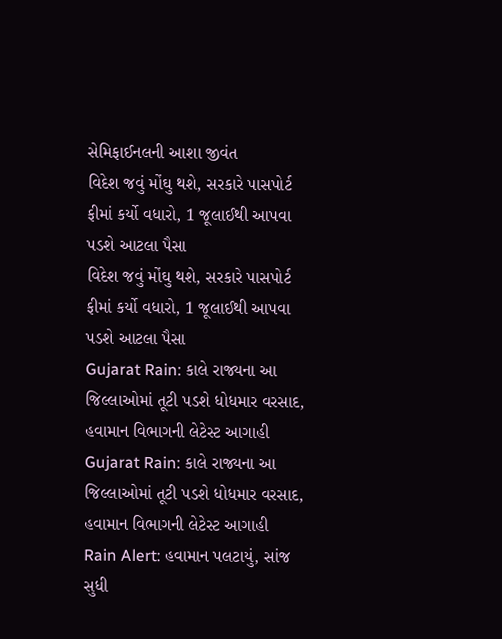સેમિફાઈનલની આશા જીવંત
વિદેશ જવું મોંઘુ થશે, સરકારે પાસપોર્ટ ફીમાં કર્યો વધારો, 1 જૂલાઈથી આપવા પડશે આટલા પૈસા
વિદેશ જવું મોંઘુ થશે, સરકારે પાસપોર્ટ ફીમાં કર્યો વધારો, 1 જૂલાઈથી આપવા પડશે આટલા પૈસા
Gujarat Rain: કાલે રાજ્યના આ જિલ્લાઓમાં તૂટી પડશે ધોધમાર વરસાદ, હવામાન વિભાગની લેટેસ્ટ આગાહી
Gujarat Rain: કાલે રાજ્યના આ જિલ્લાઓમાં તૂટી પડશે ધોધમાર વરસાદ, હવામાન વિભાગની લેટેસ્ટ આગાહી
Rain Alert: હવામાન પલટાયું, સાંજ સુધી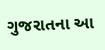ગુજરાતના આ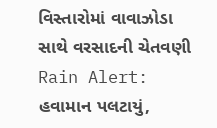વિસ્તારોમાં વાવાઝોડા સાથે વરસાદની ચેતવણી
Rain Alert: હવામાન પલટાયું,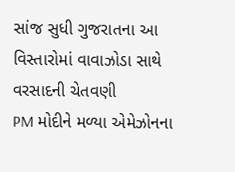સાંજ સુધી ગુજરાતના આ વિસ્તારોમાં વાવાઝોડા સાથે વરસાદની ચેતવણી
PM મોદીને મળ્યા એમેઝોનના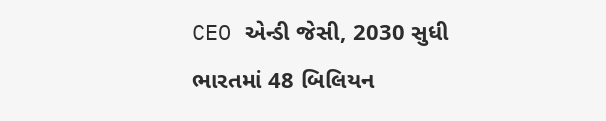CEO એન્ડી જેસી, 2030 સુધી ભારતમાં 48 બિલિયન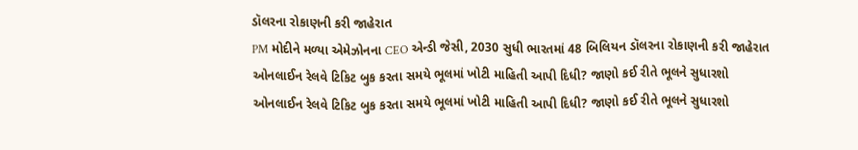ડૉલરના રોકાણની કરી જાહેરાત
PM મોદીને મળ્યા એમેઝોનના CEO એન્ડી જેસી, 2030 સુધી ભારતમાં 48 બિલિયન ડૉલરના રોકાણની કરી જાહેરાત
ઓનલાઈન રેલવે ટિકિટ બુક કરતા સમયે ભૂલમાં ખોટી માહિતી આપી દિધી? જાણો કઈ રીતે ભૂલને સુધારશો
ઓનલાઈન રેલવે ટિકિટ બુક કરતા સમયે ભૂલમાં ખોટી માહિતી આપી દિધી? જાણો કઈ રીતે ભૂલને સુધારશો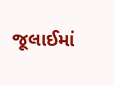જૂલાઈમાં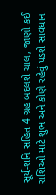સૂર્ય-શનિ સહિત 4 ગ્રહ બદલશે ચાલ, જાણો કઈ રાશિઓ માટે શુભ અને કોણે રહેવું પડશે સાવધાન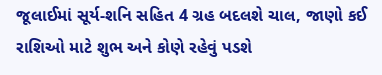જૂલાઈમાં સૂર્ય-શનિ સહિત 4 ગ્રહ બદલશે ચાલ, જાણો કઈ રાશિઓ માટે શુભ અને કોણે રહેવું પડશે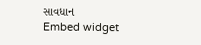સાવધાન
Embed widget